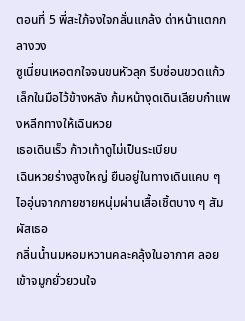ตอนที่ 5 พี่สะใภ้จงใจกลั่นแกล้ง ด่าหน้าแตกกลางวง
ซูเนี่ยนเหอตกใจจนขนหัวลุก รีบซ่อนขวดแก้วเล็กในมือไว้ข้างหลัง ก้มหน้างุดเดินเลียบกำแพงหลีกทางให้เฉินหวย
เธอเดินเร็ว ก้าวเท้าดูไม่เป็นระเบียบ
เฉินหวยร่างสูงใหญ่ ยืนอยู่ในทางเดินแคบ ๆ ไออุ่นจากกายชายหนุ่มผ่านเสื้อเชิ้ตบาง ๆ สัมผัสเธอ
กลิ่นน้ำนมหอมหวานคละคลุ้งในอากาศ ลอยเข้าจมูกยั่วยวนใจ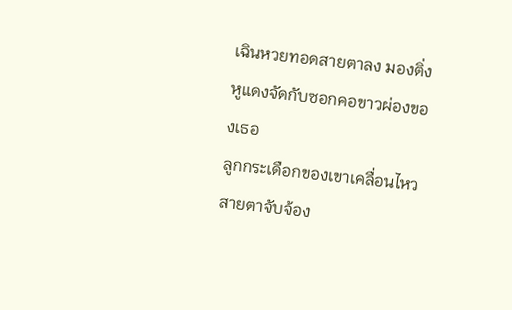เฉินหวยทอดสายตาลง มองติ่งหูแดงจัดกับซอกคอขาวผ่องของเธอ
ลูกกระเดือกของเขาเคลื่อนไหว สายตาจับจ้อง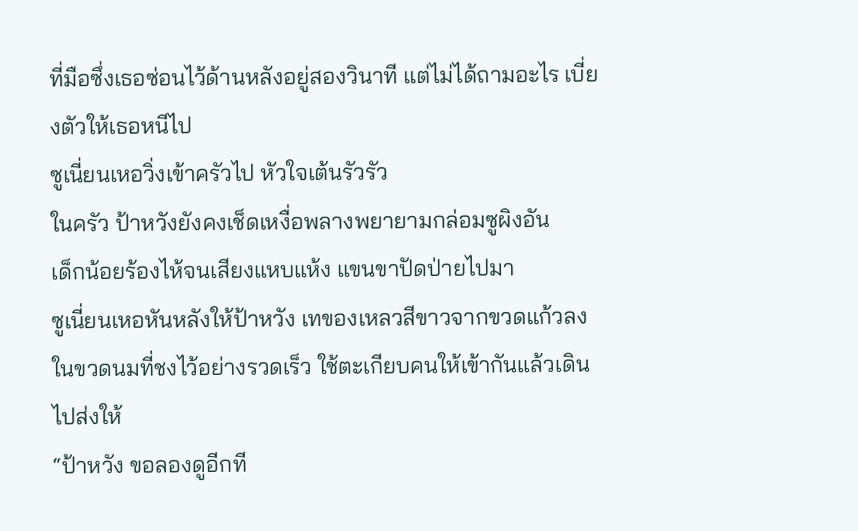ที่มือซึ่งเธอซ่อนไว้ด้านหลังอยู่สองวินาที แต่ไม่ได้ถามอะไร เบี่ยงตัวให้เธอหนีไป
ซูเนี่ยนเหอวิ่งเข้าครัวไป หัวใจเต้นรัวรัว
ในครัว ป้าหวังยังคงเช็ดเหงื่อพลางพยายามกล่อมซูผิงอัน
เด็กน้อยร้องไห้จนเสียงแหบแห้ง แขนขาปัดป่ายไปมา
ซูเนี่ยนเหอหันหลังให้ป้าหวัง เทของเหลวสีขาวจากขวดแก้วลงในขวดนมที่ชงไว้อย่างรวดเร็ว ใช้ตะเกียบคนให้เข้ากันแล้วเดินไปส่งให้
“ป้าหวัง ขอลองดูอีกที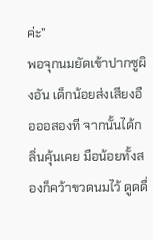ค่ะ”
พอจุกนมยัดเข้าปากซูผิงอัน เด็กน้อยส่งเสียงอือออสองที จากนั้นได้กลิ่นคุ้นเคย มือน้อยทั้งสองก็คว้าขวดนมไว้ ดูดดื่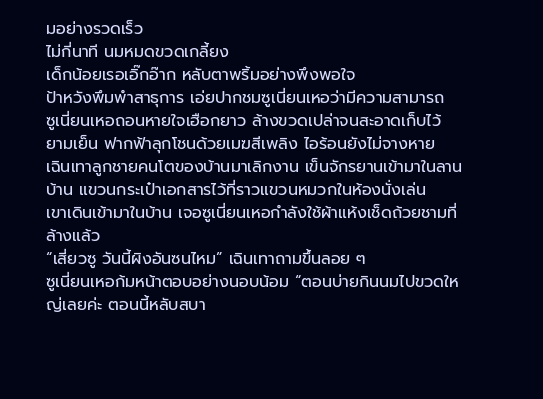มอย่างรวดเร็ว
ไม่กี่นาที นมหมดขวดเกลี้ยง
เด็กน้อยเรอเอิ๊กอ๊าก หลับตาพริ้มอย่างพึงพอใจ
ป้าหวังพึมพำสาธุการ เอ่ยปากชมซูเนี่ยนเหอว่ามีความสามารถ
ซูเนี่ยนเหอถอนหายใจเฮือกยาว ล้างขวดเปล่าจนสะอาดเก็บไว้
ยามเย็น ฟากฟ้าลุกโชนด้วยเมฆสีเพลิง ไอร้อนยังไม่จางหาย
เฉินเทาลูกชายคนโตของบ้านมาเลิกงาน เข็นจักรยานเข้ามาในลานบ้าน แขวนกระเป๋าเอกสารไว้ที่ราวแขวนหมวกในห้องนั่งเล่น
เขาเดินเข้ามาในบ้าน เจอซูเนี่ยนเหอกำลังใช้ผ้าแห้งเช็ดถ้วยชามที่ล้างแล้ว
“เสี่ยวซู วันนี้ผิงอันซนไหม” เฉินเทาถามขึ้นลอย ๆ
ซูเนี่ยนเหอก้มหน้าตอบอย่างนอบน้อม “ตอนบ่ายกินนมไปขวดใหญ่เลยค่ะ ตอนนี้หลับสบา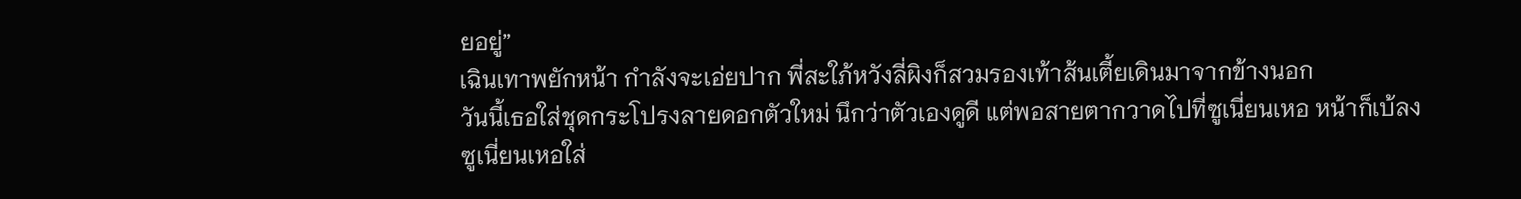ยอยู่”
เฉินเทาพยักหน้า กำลังจะเอ่ยปาก พี่สะใภ้หวังลี่ผิงก็สวมรองเท้าส้นเตี้ยเดินมาจากข้างนอก
วันนี้เธอใส่ชุดกระโปรงลายดอกตัวใหม่ นึกว่าตัวเองดูดี แต่พอสายตากวาดไปที่ซูเนี่ยนเหอ หน้าก็เบ้ลง
ซูเนี่ยนเหอใส่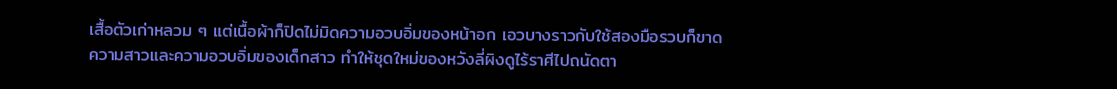เสื้อตัวเก่าหลวม ๆ แต่เนื้อผ้าก็ปิดไม่มิดความอวบอิ่มของหน้าอก เอวบางราวกับใช้สองมือรวบก็ขาด
ความสาวและความอวบอิ่มของเด็กสาว ทำให้ชุดใหม่ของหวังลี่ผิงดูไร้ราศีไปถนัดตา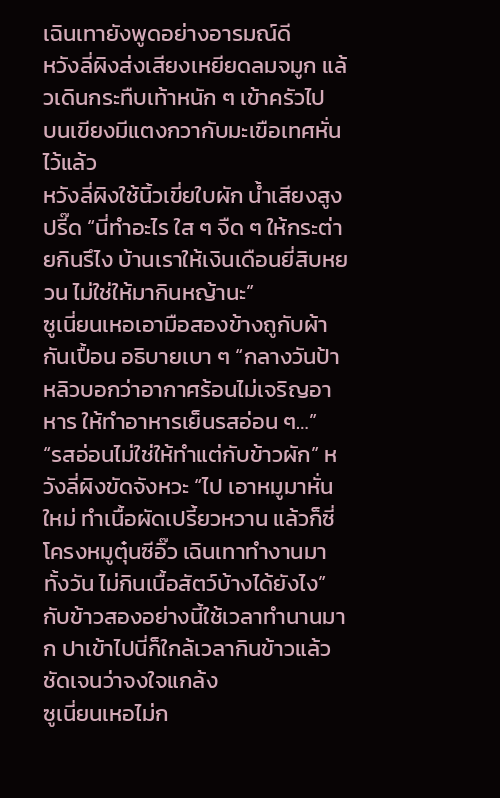เฉินเทายังพูดอย่างอารมณ์ดี
หวังลี่ผิงส่งเสียงเหยียดลมจมูก แล้วเดินกระทืบเท้าหนัก ๆ เข้าครัวไป
บนเขียงมีแตงกวากับมะเขือเทศหั่นไว้แล้ว
หวังลี่ผิงใช้นิ้วเขี่ยใบผัก น้ำเสียงสูงปรี๊ด “นี่ทำอะไร ใส ๆ จืด ๆ ให้กระต่ายกินรึไง บ้านเราให้เงินเดือนยี่สิบหยวน ไม่ใช่ให้มากินหญ้านะ”
ซูเนี่ยนเหอเอามือสองข้างถูกับผ้ากันเปื้อน อธิบายเบา ๆ “กลางวันป้าหลิวบอกว่าอากาศร้อนไม่เจริญอาหาร ให้ทำอาหารเย็นรสอ่อน ๆ…”
“รสอ่อนไม่ใช่ให้ทำแต่กับข้าวผัก” หวังลี่ผิงขัดจังหวะ “ไป เอาหมูมาหั่นใหม่ ทำเนื้อผัดเปรี้ยวหวาน แล้วก็ซี่โครงหมูตุ๋นซีอิ๊ว เฉินเทาทำงานมาทั้งวัน ไม่กินเนื้อสัตว์บ้างได้ยังไง”
กับข้าวสองอย่างนี้ใช้เวลาทำนานมาก ปาเข้าไปนี่ก็ใกล้เวลากินข้าวแล้ว ชัดเจนว่าจงใจแกล้ง
ซูเนี่ยนเหอไม่ก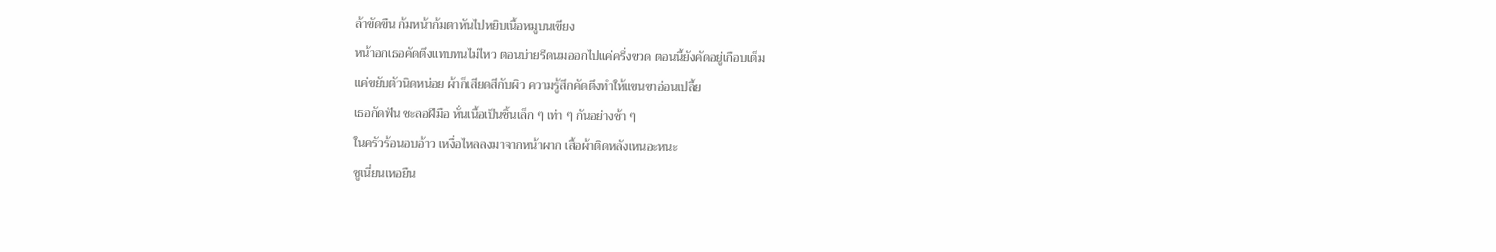ล้าขัดขืน ก้มหน้าก้มตาหันไปหยิบเนื้อหมูบนเขียง
หน้าอกเธอคัดตึงแทบทนไม่ไหว ตอนบ่ายรีดนมออกไปแค่ครึ่งขวด ตอนนี้ยังคัดอยู่เกือบเต็ม
แค่ขยับตัวนิดหน่อย ผ้าก็เสียดสีกับผิว ความรู้สึกคัดตึงทำให้แขนขาอ่อนเปลี้ย
เธอกัดฟัน ชะลอฝีมือ หั่นเนื้อเป็นชิ้นเล็ก ๆ เท่า ๆ กันอย่างช้า ๆ
ในครัวร้อนอบอ้าว เหงื่อไหลลงมาจากหน้าผาก เสื้อผ้าติดหลังเหนอะหนะ
ซูเนี่ยนเหอยืน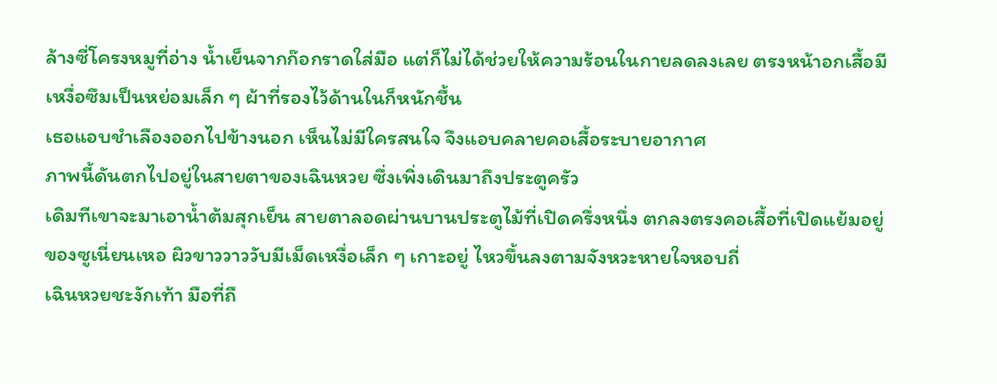ล้างซี่โครงหมูที่อ่าง น้ำเย็นจากก๊อกราดใส่มือ แต่ก็ไม่ได้ช่วยให้ความร้อนในกายลดลงเลย ตรงหน้าอกเสื้อมีเหงื่อซึมเป็นหย่อมเล็ก ๆ ผ้าที่รองไว้ด้านในก็หนักชื้น
เธอแอบชำเลืองออกไปข้างนอก เห็นไม่มีใครสนใจ จึงแอบคลายคอเสื้อระบายอากาศ
ภาพนี้ดันตกไปอยู่ในสายตาของเฉินหวย ซึ่งเพิ่งเดินมาถึงประตูครัว
เดิมทีเขาจะมาเอาน้ำต้มสุกเย็น สายตาลอดผ่านบานประตูไม้ที่เปิดครึ่งหนึ่ง ตกลงตรงคอเสื้อที่เปิดแย้มอยู่ของซูเนี่ยนเหอ ผิวขาววาววับมีเม็ดเหงื่อเล็ก ๆ เกาะอยู่ ไหวขึ้นลงตามจังหวะหายใจหอบถี่
เฉินหวยชะงักเท้า มือที่ถื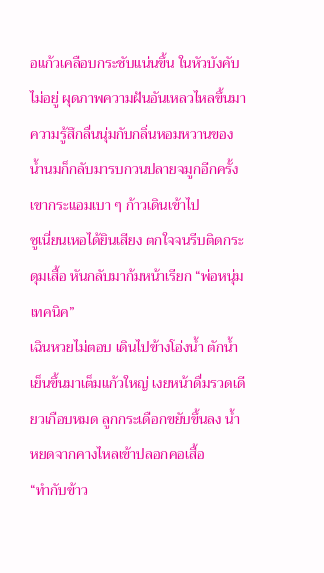อแก้วเคลือบกระชับแน่นขึ้น ในหัวบังคับไม่อยู่ ผุดภาพความฝันอันเหลวไหลขึ้นมา ความรู้สึกลื่นนุ่มกับกลิ่นหอมหวานของน้ำนมก็กลับมารบกวนปลายจมูกอีกครั้ง
เขากระแอมเบา ๆ ก้าวเดินเข้าไป
ซูเนี่ยนเหอได้ยินเสียง ตกใจจนรีบติดกระดุมเสื้อ หันกลับมาก้มหน้าเรียก “พ่อหนุ่มเทคนิค”
เฉินหวยไม่ตอบ เดินไปข้างโอ่งน้ำ ตักน้ำเย็นขึ้นมาเต็มแก้วใหญ่ เงยหน้าดื่มรวดเดียวเกือบหมด ลูกกระเดือกขยับขึ้นลง น้ำหยดจากคางไหลเข้าปลอกคอเสื้อ
“ทำกับข้าว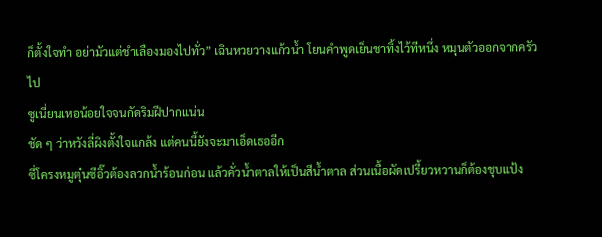ก็ตั้งใจทำ อย่ามัวแต่ชำเลืองมองไปทั่ว” เฉินหวยวางแก้วน้ำ โยนคำพูดเย็นชาทิ้งไว้ทีหนึ่ง หมุนตัวออกจากครัวไป
ซูเนี่ยนเหอน้อยใจจนกัดริมฝีปากแน่น
ชัด ๆ ว่าหวังลี่ผิงตั้งใจแกล้ง แต่คนนี้ยังจะมาเอ็ดเธออีก
ซี่โครงหมูตุ๋นซีอิ๊วต้องลวกน้ำร้อนก่อน แล้วคั่วน้ำตาลให้เป็นสีน้ำตาล ส่วนเนื้อผัดเปรี้ยวหวานก็ต้องชุบแป้ง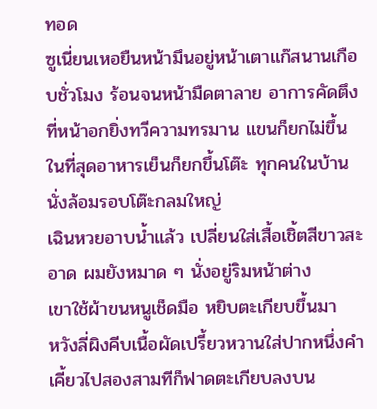ทอด
ซูเนี่ยนเหอยืนหน้ามึนอยู่หน้าเตาแก๊สนานเกือบชั่วโมง ร้อนจนหน้ามืดตาลาย อาการคัดตึงที่หน้าอกยิ่งทวีความทรมาน แขนก็ยกไม่ขึ้น
ในที่สุดอาหารเย็นก็ยกขึ้นโต๊ะ ทุกคนในบ้านนั่งล้อมรอบโต๊ะกลมใหญ่
เฉินหวยอาบน้ำแล้ว เปลี่ยนใส่เสื้อเชิ้ตสีขาวสะอาด ผมยังหมาด ๆ นั่งอยู่ริมหน้าต่าง
เขาใช้ผ้าขนหนูเช็ดมือ หยิบตะเกียบขึ้นมา
หวังลี่ผิงคีบเนื้อผัดเปรี้ยวหวานใส่ปากหนึ่งคำ เคี้ยวไปสองสามทีก็ฟาดตะเกียบลงบน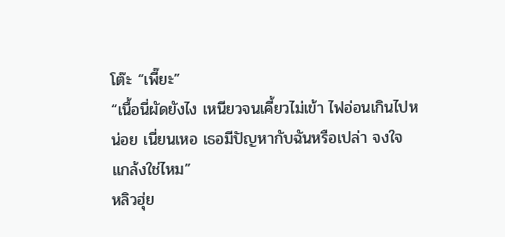โต๊ะ “เพี๊ยะ”
“เนื้อนี่ผัดยังไง เหนียวจนเคี้ยวไม่เข้า ไฟอ่อนเกินไปหน่อย เนี่ยนเหอ เธอมีปัญหากับฉันหรือเปล่า จงใจแกล้งใช่ไหม”
หลิวฮุ่ย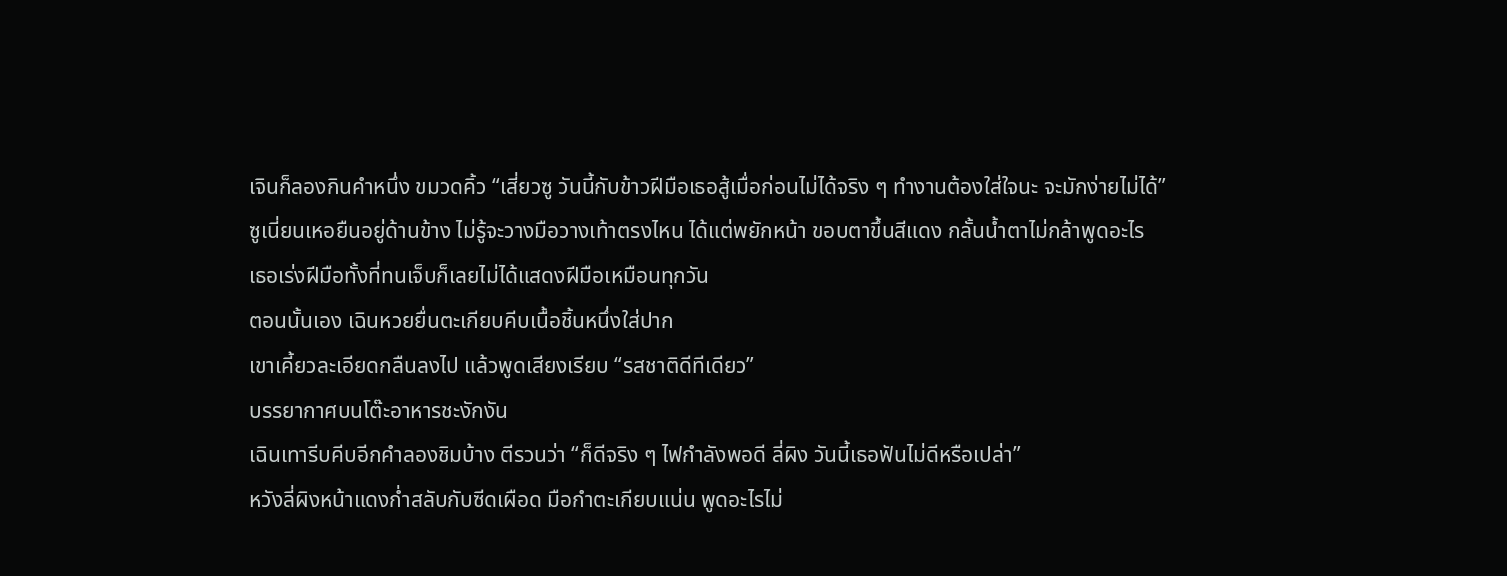เจินก็ลองกินคำหนึ่ง ขมวดคิ้ว “เสี่ยวซู วันนี้กับข้าวฝีมือเธอสู้เมื่อก่อนไม่ได้จริง ๆ ทำงานต้องใส่ใจนะ จะมักง่ายไม่ได้”
ซูเนี่ยนเหอยืนอยู่ด้านข้าง ไม่รู้จะวางมือวางเท้าตรงไหน ได้แต่พยักหน้า ขอบตาขึ้นสีแดง กลั้นน้ำตาไม่กล้าพูดอะไร
เธอเร่งฝีมือทั้งที่ทนเจ็บก็เลยไม่ได้แสดงฝีมือเหมือนทุกวัน
ตอนนั้นเอง เฉินหวยยื่นตะเกียบคีบเนื้อชิ้นหนึ่งใส่ปาก
เขาเคี้ยวละเอียดกลืนลงไป แล้วพูดเสียงเรียบ “รสชาติดีทีเดียว”
บรรยากาศบนโต๊ะอาหารชะงักงัน
เฉินเทารีบคีบอีกคำลองชิมบ้าง ตีรวนว่า “ก็ดีจริง ๆ ไฟกำลังพอดี ลี่ผิง วันนี้เธอฟันไม่ดีหรือเปล่า”
หวังลี่ผิงหน้าแดงก่ำสลับกับซีดเผือด มือกำตะเกียบแน่น พูดอะไรไม่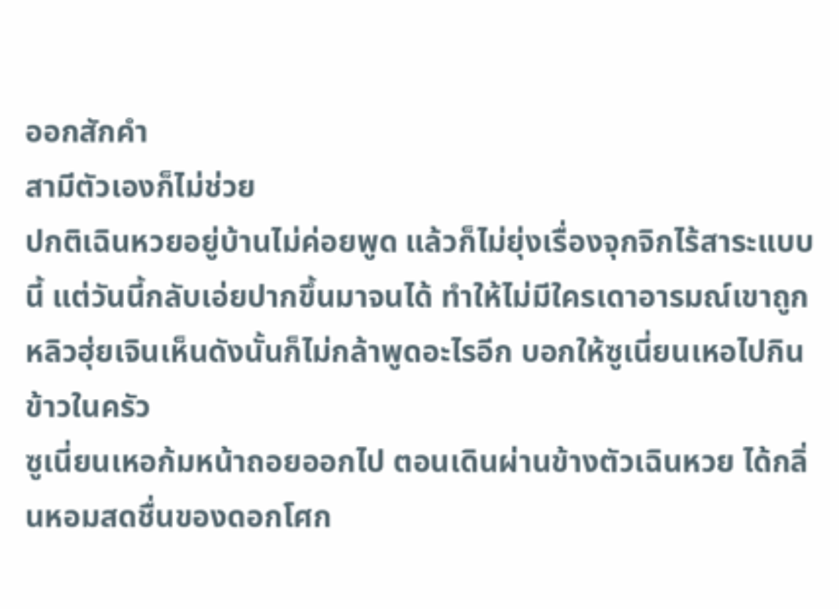ออกสักคำ
สามีตัวเองก็ไม่ช่วย
ปกติเฉินหวยอยู่บ้านไม่ค่อยพูด แล้วก็ไม่ยุ่งเรื่องจุกจิกไร้สาระแบบนี้ แต่วันนี้กลับเอ่ยปากขึ้นมาจนได้ ทำให้ไม่มีใครเดาอารมณ์เขาถูก
หลิวฮุ่ยเจินเห็นดังนั้นก็ไม่กล้าพูดอะไรอีก บอกให้ซูเนี่ยนเหอไปกินข้าวในครัว
ซูเนี่ยนเหอก้มหน้าถอยออกไป ตอนเดินผ่านข้างตัวเฉินหวย ได้กลิ่นหอมสดชื่นของดอกโศก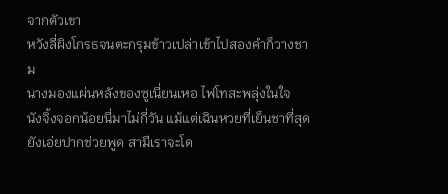จากตัวเขา
หวังลี่ผิงโกรธจนตะกรุมข้าวเปล่าเข้าไปสองคำก็วางชาม
นางมองแผ่นหลังของซูเนี่ยนเหอ ไฟโทสะพลุ่งในใจ
นังจิ้งจอกน้อยนี่มาไม่กี่วัน แม้แต่เฉินหวยที่เย็นชาที่สุดยังเอ่ยปากช่วยพูด สามีเราจะโด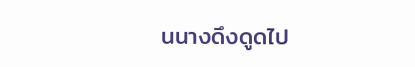นนางดึงดูดไป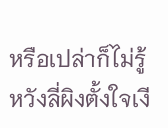หรือเปล่าก็ไม่รู้
หวังลี่ผิงตั้งใจเงี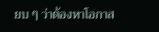ยบ ๆ ว่าต้องหาโอกาส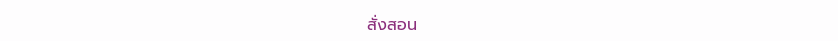สั่งสอน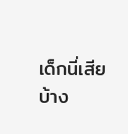เด็กนี่เสียบ้าง